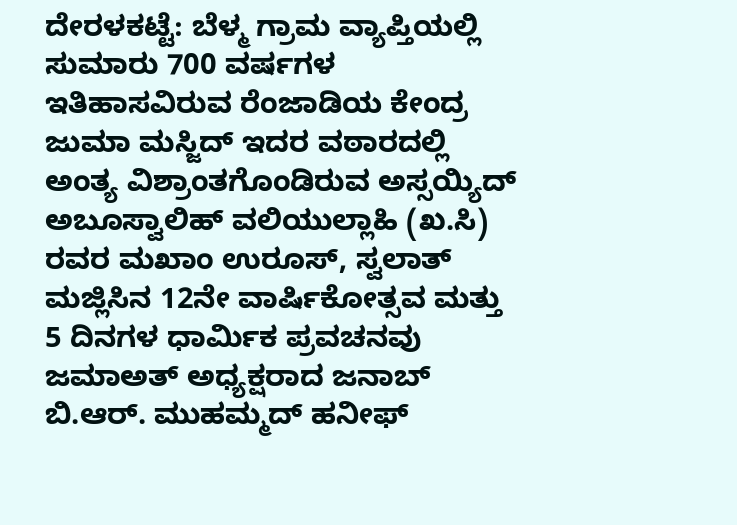ದೇರಳಕಟ್ಟೆ: ಬೆಳ್ಮ ಗ್ರಾಮ ವ್ಯಾಪ್ತಿಯಲ್ಲಿ ಸುಮಾರು 700 ವರ್ಷಗಳ ಇತಿಹಾಸವಿರುವ ರೆಂಜಾಡಿಯ ಕೇಂದ್ರ ಜುಮಾ ಮಸ್ಜಿದ್ ಇದರ ವಠಾರದಲ್ಲಿ ಅಂತ್ಯ ವಿಶ್ರಾಂತಗೊಂಡಿರುವ ಅಸ್ಸಯ್ಯಿದ್ ಅಬೂಸ್ವಾಲಿಹ್ ವಲಿಯುಲ್ಲಾಹಿ (ಖ.ಸಿ) ರವರ ಮಖಾಂ ಉರೂಸ್, ಸ್ವಲಾತ್ ಮಜ್ಲಿಸಿನ 12ನೇ ವಾರ್ಷಿಕೋತ್ಸವ ಮತ್ತು 5 ದಿನಗಳ ಧಾರ್ಮಿಕ ಪ್ರವಚನವು ಜಮಾಅತ್ ಅಧ್ಯಕ್ಷರಾದ ಜನಾಬ್ ಬಿ.ಆರ್. ಮುಹಮ್ಮದ್ ಹನೀಫ್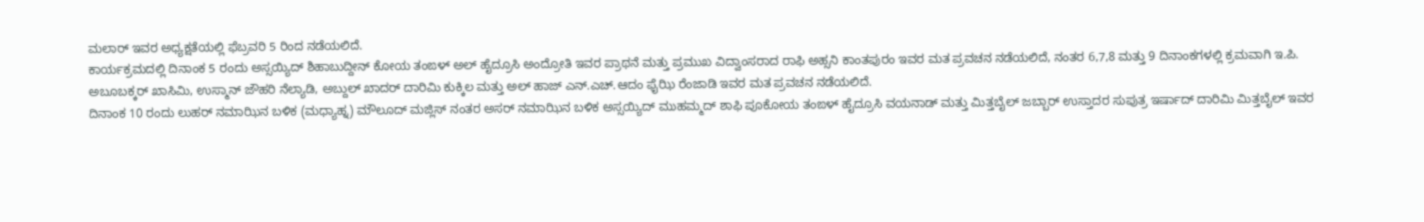ಮಲಾರ್ ಇವರ ಅಧ್ಯಕ್ಷತೆಯಲ್ಲಿ ಫೆಬ್ರವರಿ 5 ರಿಂದ ನಡೆಯಲಿದೆ.
ಕಾರ್ಯಕ್ರಮದಲ್ಲಿ ದಿನಾಂಕ 5 ರಂದು ಅಸ್ಸಯ್ಯಿದ್ ಶಿಹಾಬುದ್ದೀನ್ ಕೋಯ ತಂಙಳ್ ಅಲ್ ಹೈದ್ರೂಸಿ ಅಂದ್ರೋತಿ ಇವರ ಪ್ರಾಥನೆ ಮತ್ತು ಪ್ರಮುಖ ವಿದ್ವಾಂಸರಾದ ರಾಫಿ ಅಹ್ಸನಿ ಕಾಂತಪುರಂ ಇವರ ಮತ ಪ್ರವಚನ ನಡೆಯಲಿದೆ, ನಂತರ 6,7,8 ಮತ್ತು 9 ದಿನಾಂಕಗಳಲ್ಲಿ ಕ್ರಮವಾಗಿ ಇ.ಪಿ. ಅಬೂಬಕ್ಕರ್ ಖಾಸಿಮಿ, ಉಸ್ಮಾನ್ ಜೌಹರಿ ನೆಲ್ಯಾಡಿ, ಅಬ್ದುಲ್ ಖಾದರ್ ದಾರಿಮಿ ಕುಕ್ಕಿಲ ಮತ್ತು ಅಲ್ ಹಾಜ್ ಎನ್.ಎಚ್.ಆದಂ ಫೈಝಿ ರೆಂಜಾಡಿ ಇವರ ಮತ ಪ್ರವಚನ ನಡೆಯಲಿದೆ.
ದಿನಾಂಕ 10 ರಂದು ಲುಹರ್ ನಮಾಝಿನ ಬಳಿಕ (ಮಧ್ಯಾಹ್ನ) ಮೌಲೂದ್ ಮಜ್ಲಿಸ್ ನಂತರ ಅಸರ್ ನಮಾಝಿನ ಬಳಿಕ ಅಸ್ಸಯ್ಯಿದ್ ಮುಹಮ್ಮದ್ ಶಾಫಿ ಪೂಕೋಯ ತಂಙಳ್ ಹೈದ್ರೂಸಿ ವಯನಾಡ್ ಮತ್ತು ಮಿತ್ತಬೈಲ್ ಜಬ್ಬಾರ್ ಉಸ್ತಾದರ ಸುಪುತ್ರ ಇರ್ಷಾದ್ ದಾರಿಮಿ ಮಿತ್ತಬೈಲ್ ಇವರ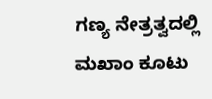ಗಣ್ಯ ನೇತ್ರತ್ವದಲ್ಲಿ ಮಖಾಂ ಕೂಟು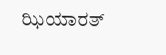ಝಿಯಾರತ್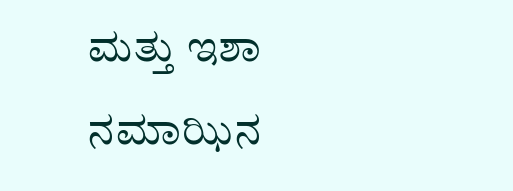ಮತ್ತು ಇಶಾ ನಮಾಝಿನ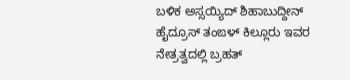ಬಳಿಕ ಅಸ್ಸಯ್ಯಿದ್ ಶಿಹಾಬುದ್ದೀನ್ ಹೈದ್ರೂಸ್ ತಂಙಳ್ ಕಿಲ್ಲೂರು ಇವರ ನೇತ್ರತ್ವದಲ್ಲಿ ಬ್ರಹತ್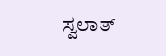ಸ್ವಲಾತ್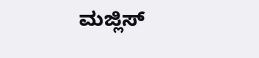ಮಜ್ಲಿಸ್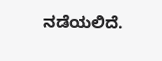ನಡೆಯಲಿದೆ.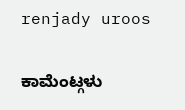renjady uroos

ಕಾಮೆಂಟ್ಗಳು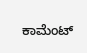ಕಾಮೆಂಟ್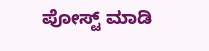ಪೋಸ್ಟ್ ಮಾಡಿ